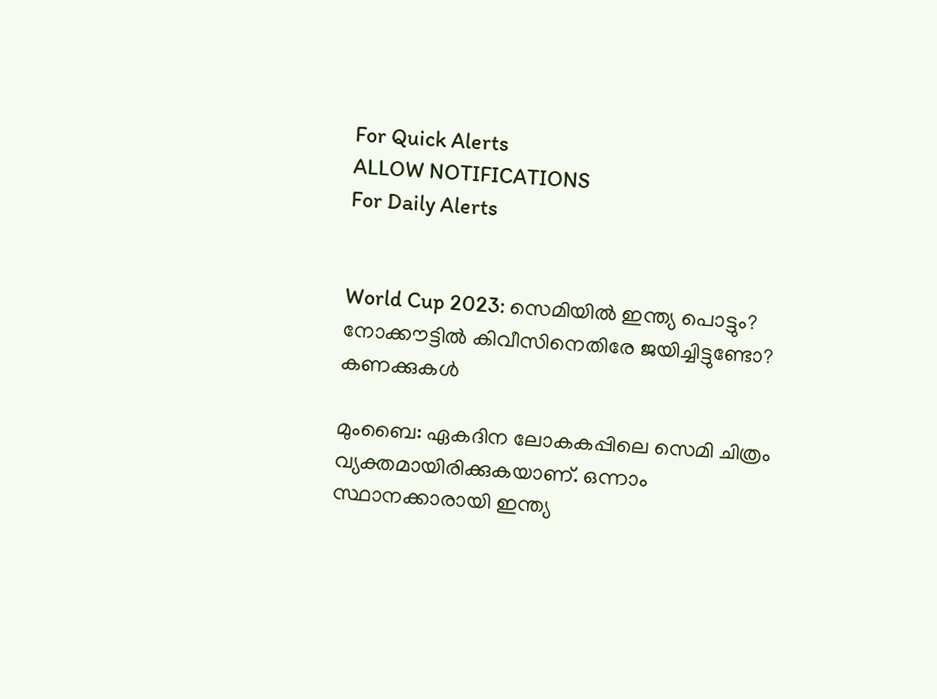For Quick Alerts
ALLOW NOTIFICATIONS
For Daily Alerts


World Cup 2023: സെമിയില്‍ ഇന്ത്യ പൊട്ടും? നോക്കൗട്ടില്‍ കിവീസിനെതിരേ ജയിച്ചിട്ടുണ്ടോ? കണക്കുകള്‍

മുംബൈ: ഏകദിന ലോകകപ്പിലെ സെമി ചിത്രം വ്യക്തമായിരിക്കുകയാണ്. ഒന്നാം സ്ഥാനക്കാരായി ഇന്ത്യ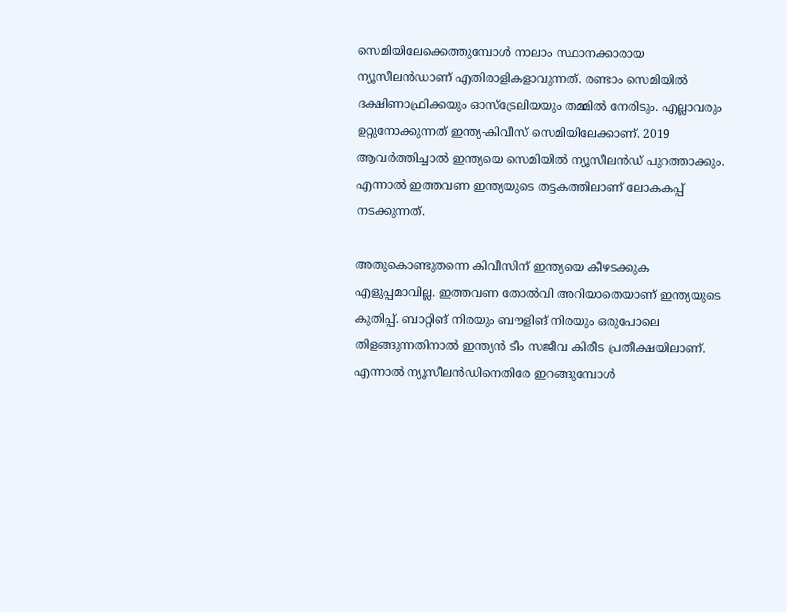സെമിയിലേക്കെത്തുമ്പോള്‍ നാലാം സ്ഥാനക്കാരായ ന്യൂസീലന്‍ഡാണ് എതിരാളികളാവുന്നത്. രണ്ടാം സെമിയില്‍ ദക്ഷിണാഫ്രിക്കയും ഓസ്‌ട്രേലിയയും തമ്മില്‍ നേരിടും. എല്ലാവരും ഉറ്റുനോക്കുന്നത് ഇന്ത്യ-കിവീസ് സെമിയിലേക്കാണ്. 2019 ആവര്‍ത്തിച്ചാല്‍ ഇന്ത്യയെ സെമിയില്‍ ന്യൂസീലന്‍ഡ് പുറത്താക്കും. എന്നാല്‍ ഇത്തവണ ഇന്ത്യയുടെ തട്ടകത്തിലാണ് ലോകകപ്പ് നടക്കുന്നത്.

അതുകൊണ്ടുതന്നെ കിവീസിന് ഇന്ത്യയെ കീഴടക്കുക എളുപ്പമാവില്ല. ഇത്തവണ തോല്‍വി അറിയാതെയാണ് ഇന്ത്യയുടെ കുതിപ്പ്. ബാറ്റിങ് നിരയും ബൗളിങ് നിരയും ഒരുപോലെ തിളങ്ങുന്നതിനാല്‍ ഇന്ത്യന്‍ ടീം സജീവ കിരീട പ്രതീക്ഷയിലാണ്. എന്നാല്‍ ന്യൂസീലന്‍ഡിനെതിരേ ഇറങ്ങുമ്പോള്‍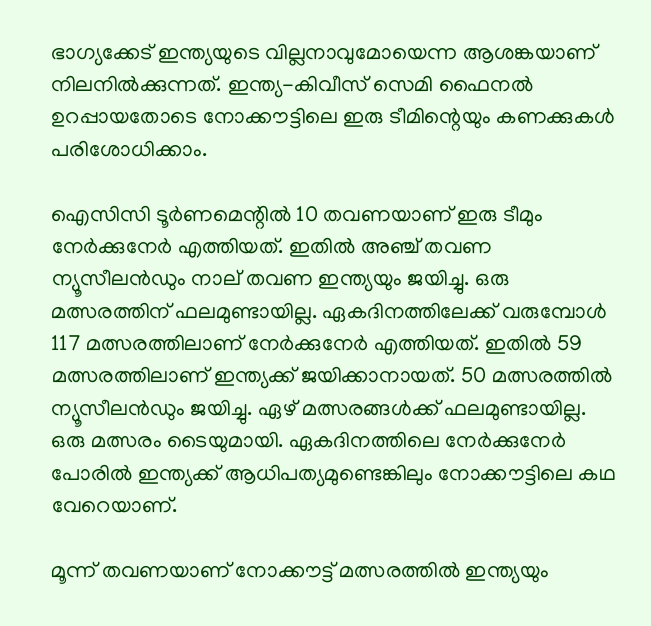ഭാഗ്യക്കേട് ഇന്ത്യയുടെ വില്ലനാവുമോയെന്ന ആശങ്കയാണ് നിലനില്‍ക്കുന്നത്. ഇന്ത്യ-കിവീസ് സെമി ഫൈനല്‍ ഉറപ്പായതോടെ നോക്കൗട്ടിലെ ഇരു ടീമിന്റെയും കണക്കുകള്‍ പരിശോധിക്കാം.

ഐസിസി ടൂര്‍ണമെന്റില്‍ 10 തവണയാണ് ഇരു ടീമും നേര്‍ക്കുനേര്‍ എത്തിയത്. ഇതില്‍ അഞ്ച് തവണ ന്യൂസീലന്‍ഡും നാല് തവണ ഇന്ത്യയും ജയിച്ചു. ഒരു മത്സരത്തിന് ഫലമുണ്ടായില്ല. ഏകദിനത്തിലേക്ക് വരുമ്പോള്‍ 117 മത്സരത്തിലാണ് നേര്‍ക്കുനേര്‍ എത്തിയത്. ഇതില്‍ 59 മത്സരത്തിലാണ് ഇന്ത്യക്ക് ജയിക്കാനായത്. 50 മത്സരത്തില്‍ ന്യൂസീലന്‍ഡും ജയിച്ചു. ഏഴ് മത്സരങ്ങള്‍ക്ക് ഫലമുണ്ടായില്ല. ഒരു മത്സരം ടൈയുമായി. ഏകദിനത്തിലെ നേര്‍ക്കുനേര്‍ പോരില്‍ ഇന്ത്യക്ക് ആധിപത്യമുണ്ടെങ്കിലും നോക്കൗട്ടിലെ കഥ വേറെയാണ്.

മൂന്ന് തവണയാണ് നോക്കൗട്ട് മത്സരത്തില്‍ ഇന്ത്യയും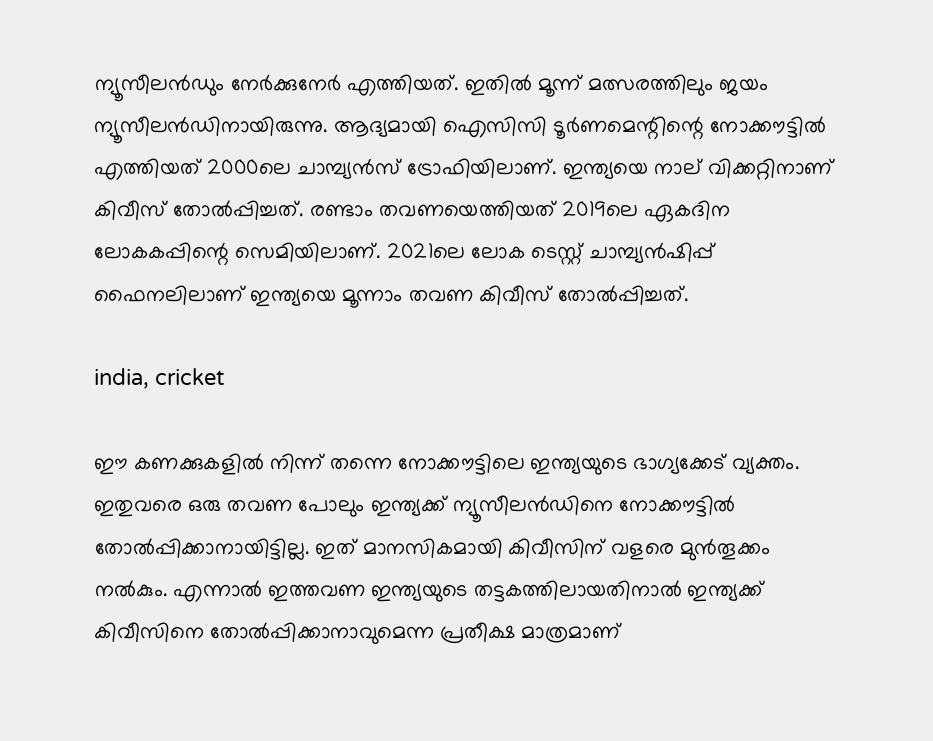ന്യൂസീലന്‍ഡും നേര്‍ക്കുനേര്‍ എത്തിയത്. ഇതില്‍ മൂന്ന് മത്സരത്തിലും ജയം ന്യൂസീലന്‍ഡിനായിരുന്നു. ആദ്യമായി ഐസിസി ടൂര്‍ണമെന്റിന്റെ നോക്കൗട്ടില്‍ എത്തിയത് 2000ലെ ചാമ്പ്യന്‍സ് ട്രോഫിയിലാണ്. ഇന്ത്യയെ നാല് വിക്കറ്റിനാണ് കിവീസ് തോല്‍പ്പിച്ചത്. രണ്ടാം തവണയെത്തിയത് 2019ലെ ഏകദിന ലോകകപ്പിന്റെ സെമിയിലാണ്. 2021ലെ ലോക ടെസ്റ്റ് ചാമ്പ്യന്‍ഷിപ്പ് ഫൈനലിലാണ് ഇന്ത്യയെ മൂന്നാം തവണ കിവീസ് തോല്‍പ്പിച്ചത്.

india, cricket

ഈ കണക്കുകളില്‍ നിന്ന് തന്നെ നോക്കൗട്ടിലെ ഇന്ത്യയുടെ ഭാഗ്യക്കേട് വ്യക്തം. ഇതുവരെ ഒരു തവണ പോലും ഇന്ത്യക്ക് ന്യൂസീലന്‍ഡിനെ നോക്കൗട്ടില്‍ തോല്‍പ്പിക്കാനായിട്ടില്ല. ഇത് മാനസികമായി കിവീസിന് വളരെ മുന്‍തൂക്കം നല്‍കും. എന്നാല്‍ ഇത്തവണ ഇന്ത്യയുടെ തട്ടകത്തിലായതിനാല്‍ ഇന്ത്യക്ക് കിവീസിനെ തോല്‍പ്പിക്കാനാവുമെന്ന പ്രതീക്ഷ മാത്രമാണ്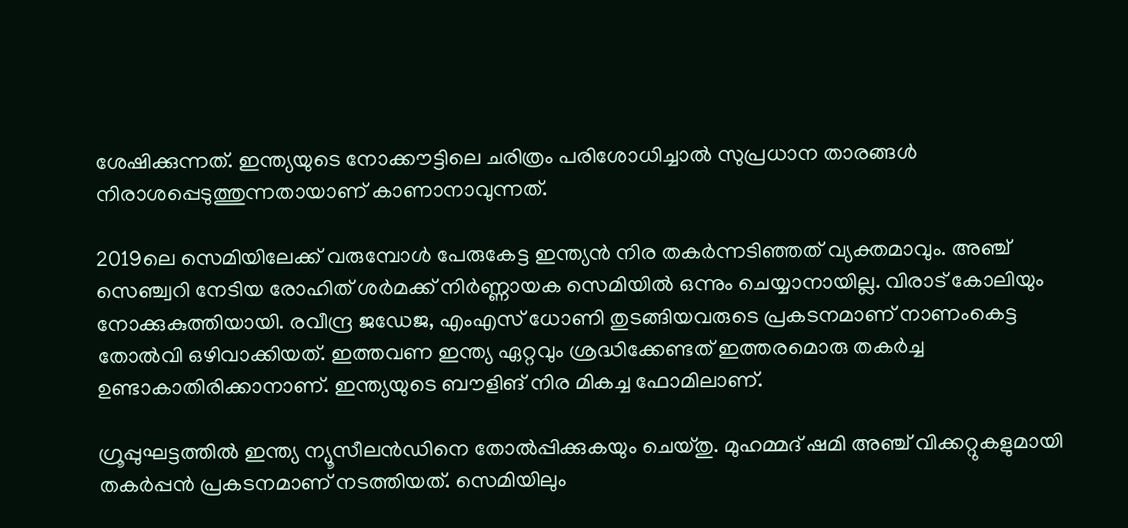ശേഷിക്കുന്നത്. ഇന്ത്യയുടെ നോക്കൗട്ടിലെ ചരിത്രം പരിശോധിച്ചാല്‍ സുപ്രധാന താരങ്ങള്‍ നിരാശപ്പെടുത്തുന്നതായാണ് കാണാനാവുന്നത്.

2019ലെ സെമിയിലേക്ക് വരുമ്പോള്‍ പേരുകേട്ട ഇന്ത്യന്‍ നിര തകര്‍ന്നടിഞ്ഞത് വ്യക്തമാവും. അഞ്ച് സെഞ്ച്വറി നേടിയ രോഹിത് ശര്‍മക്ക് നിര്‍ണ്ണായക സെമിയില്‍ ഒന്നും ചെയ്യാനായില്ല. വിരാട് കോലിയും നോക്കുകുത്തിയായി. രവീന്ദ്ര ജഡേജ, എംഎസ് ധോണി തുടങ്ങിയവരുടെ പ്രകടനമാണ് നാണംകെട്ട തോല്‍വി ഒഴിവാക്കിയത്. ഇത്തവണ ഇന്ത്യ ഏറ്റവും ശ്രദ്ധിക്കേണ്ടത് ഇത്തരമൊരു തകര്‍ച്ച ഉണ്ടാകാതിരിക്കാനാണ്. ഇന്ത്യയുടെ ബൗളിങ് നിര മികച്ച ഫോമിലാണ്.

ഗ്രൂപ്പുഘട്ടത്തില്‍ ഇന്ത്യ ന്യൂസീലന്‍ഡിനെ തോല്‍പ്പിക്കുകയും ചെയ്തു. മുഹമ്മദ് ഷമി അഞ്ച് വിക്കറ്റുകളുമായി തകര്‍പ്പന്‍ പ്രകടനമാണ് നടത്തിയത്. സെമിയിലും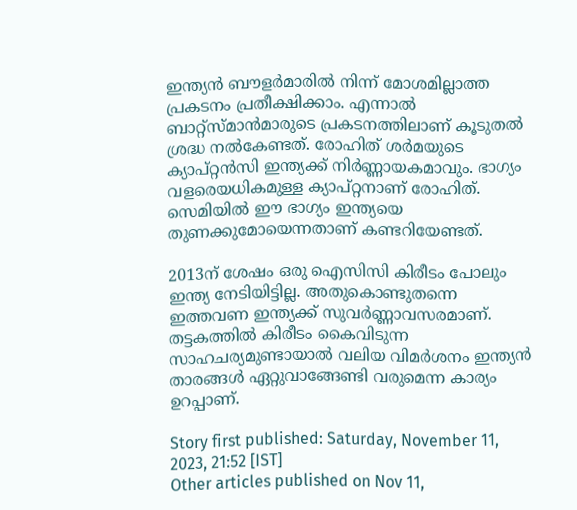ഇന്ത്യന്‍ ബൗളര്‍മാരില്‍ നിന്ന് മോശമില്ലാത്ത പ്രകടനം പ്രതീക്ഷിക്കാം. എന്നാല്‍ ബാറ്റ്‌സ്മാന്‍മാരുടെ പ്രകടനത്തിലാണ് കൂടുതല്‍ ശ്രദ്ധ നല്‍കേണ്ടത്. രോഹിത് ശര്‍മയുടെ ക്യാപ്റ്റന്‍സി ഇന്ത്യക്ക് നിര്‍ണ്ണായകമാവും. ഭാഗ്യം വളരെയധികമുള്ള ക്യാപ്റ്റനാണ് രോഹിത്. സെമിയില്‍ ഈ ഭാഗ്യം ഇന്ത്യയെ തുണക്കുമോയെന്നതാണ് കണ്ടറിയേണ്ടത്.

2013ന് ശേഷം ഒരു ഐസിസി കിരീടം പോലും ഇന്ത്യ നേടിയിട്ടില്ല. അതുകൊണ്ടുതന്നെ ഇത്തവണ ഇന്ത്യക്ക് സുവര്‍ണ്ണാവസരമാണ്. തട്ടകത്തില്‍ കിരീടം കൈവിടുന്ന സാഹചര്യമുണ്ടായാല്‍ വലിയ വിമര്‍ശനം ഇന്ത്യന്‍ താരങ്ങള്‍ ഏറ്റുവാങ്ങേണ്ടി വരുമെന്ന കാര്യം ഉറപ്പാണ്.

Story first published: Saturday, November 11, 2023, 21:52 [IST]
Other articles published on Nov 11,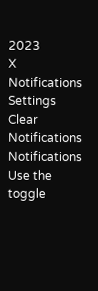2023
X
Notifications
Settings
Clear Notifications
Notifications
Use the toggle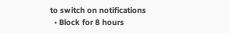to switch on notifications
  • Block for 8 hours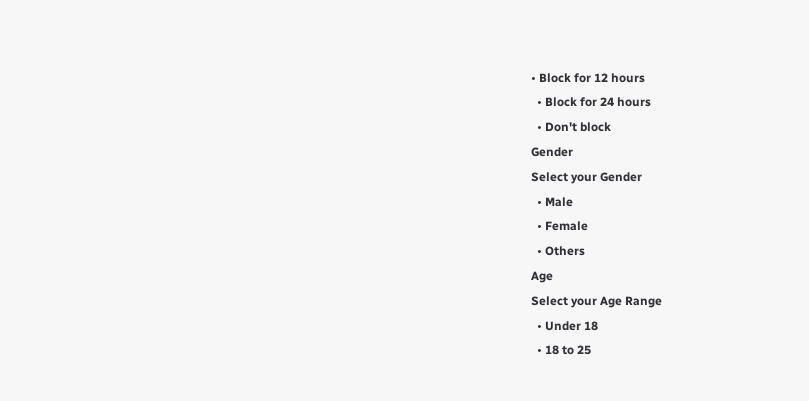• Block for 12 hours
  • Block for 24 hours
  • Don't block
Gender
Select your Gender
  • Male
  • Female
  • Others
Age
Select your Age Range
  • Under 18
  • 18 to 25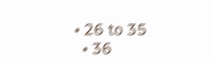• 26 to 35
  • 36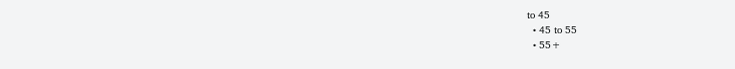to 45
  • 45 to 55
  • 55+